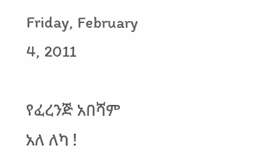Friday, February 4, 2011

የፈረንጅ አበሻም አለ ለካ !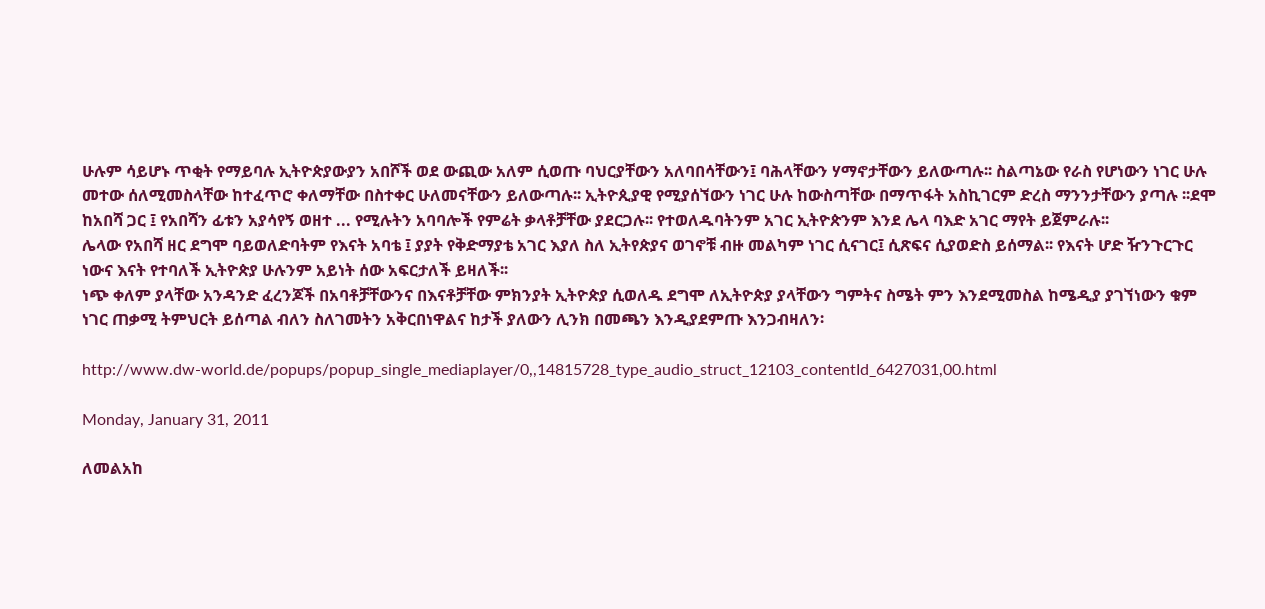ሁሉም ሳይሆኑ ጥቂት የማይባሉ ኢትዮጵያውያን አበሾች ወደ ውጪው አለም ሲወጡ ባህርያቸውን አለባበሳቸውን፤ ባሕላቸውን ሃማኖታቸውን ይለውጣሉ፡፡ ስልጣኔው የራስ የሆነውን ነገር ሁሉ መተው ሰለሚመስላቸው ከተፈጥሮ ቀለማቸው በስተቀር ሁለመናቸውን ይለውጣሉ፡፡ ኢትዮጲያዊ የሚያሰኘውን ነገር ሁሉ ከውስጣቸው በማጥፋት አስኪገርም ድረስ ማንንታቸውን ያጣሉ ፡፡ደሞ ከአበሻ ጋር ፤ የአበሻን ፊቱን አያሳየኝ ወዘተ ... የሚሉትን አባባሎች የምሬት ቃላቶቻቸው ያደርጋሉ፡፡ የተወለዱባትንም አገር ኢትዮጵንም እንደ ሌላ ባእድ አገር ማየት ይጀምራሉ፡፡
ሌላው የአበሻ ዘር ደግሞ ባይወለድባትም የእናት አባቴ ፤ ያያት የቅድማያቴ አገር እያለ ስለ ኢትየጵያና ወገኖቹ ብዙ መልካም ነገር ሲናገር፤ ሲጽፍና ሲያወድስ ይሰማል፡፡ የእናት ሆድ ዥንጉርጉር ነውና እናት የተባለች ኢትዮጵያ ሁሉንም አይነት ሰው አፍርታለች ይዛለች፡፡
ነጭ ቀለም ያላቸው አንዳንድ ፈረንጆች በአባቶቻቸውንና በእናቶቻቸው ምክንያት ኢትዮጵያ ሲወለዱ ደግሞ ለኢትዮጵያ ያላቸውን ግምትና ስሜት ምን እንደሚመስል ከሜዲያ ያገኘነውን ቁም ነገር ጠቃሚ ትምህርት ይሰጣል ብለን ስለገመትን አቅርበነዋልና ከታች ያለውን ሊንክ በመጫን እንዲያደምጡ እንጋብዛለን፡

http://www.dw-world.de/popups/popup_single_mediaplayer/0,,14815728_type_audio_struct_12103_contentId_6427031,00.html

Monday, January 31, 2011

ለመልአከ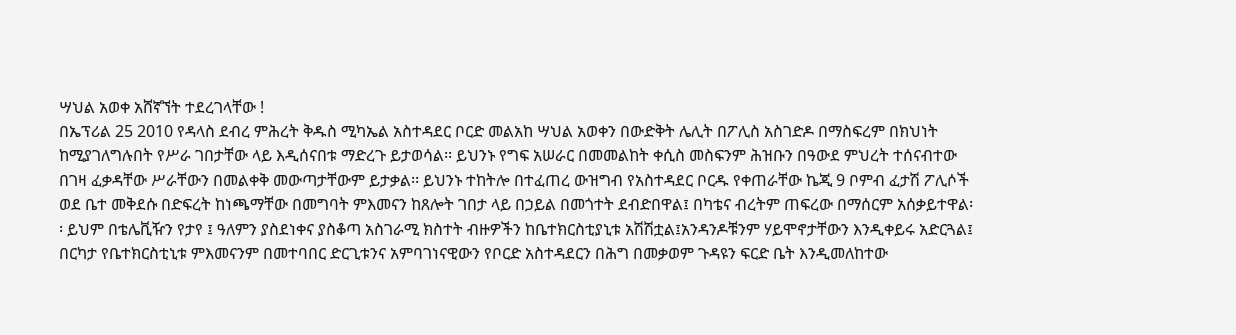ሣህል አወቀ አሸኛኘት ተደረገላቸው !
በኤፕሪል 25 2010 የዳላስ ደብረ ምሕረት ቅዱስ ሚካኤል አስተዳደር ቦርድ መልአከ ሣህል አወቀን በውድቅት ሌሊት በፖሊስ አስገድዶ በማስፍረም በክህነት ከሚያገለግሉበት የሥራ ገበታቸው ላይ እዲሰናበቱ ማድረጉ ይታወሳል፡፡ ይህንኑ የግፍ አሠራር በመመልከት ቀሲስ መስፍንም ሕዝቡን በዓውደ ምህረት ተሰናብተው በገዛ ፈቃዳቸው ሥራቸውን በመልቀቅ መውጣታቸውም ይታቃል፡፡ ይህንኑ ተከትሎ በተፈጠረ ውዝግብ የአስተዳደር ቦርዱ የቀጠራቸው ኬጂ 9 ቦምብ ፈታሽ ፖሊሶች ወደ ቤተ መቅደሱ በድፍረት ከነጫማቸው በመግባት ምእመናን ከጸሎት ገበታ ላይ በኃይል በመጎተት ደብድበዋል፤ በካቴና ብረትም ጠፍረው በማሰርም አሰቃይተዋል፡፡ ይህም በቴሌቪዥን የታየ ፤ ዓለምን ያስደነቀና ያስቆጣ አስገራሚ ክስተት ብዙዎችን ከቤተክርስቲያኒቱ አሽሽቷል፤አንዳንዶቹንም ሃይሞኖታቸውን እንዲቀይሩ አድርጓል፤ በርካታ የቤተክርስቲኒቱ ምእመናንም በመተባበር ድርጊቱንና አምባገነናዊውን የቦርድ አስተዳደርን በሕግ በመቃወም ጉዳዩን ፍርድ ቤት እንዲመለከተው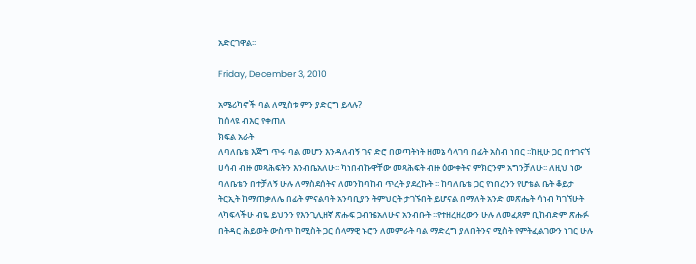አድርገዋል፡፡

Friday, December 3, 2010

አሜሪካኖች ባል ለሚስቱ ምን ያድርግ ይላሉ?
ከሰላዩ ብእር የቀጠለ
ክፍል አራት
ለባለቤቴ እጅግ ጥሩ ባል መሆን እንዳለብኝ ገና ድሮ በወጣትነት ዘመኔ ሳላገባ በፊት አስብ ነበር ፡፡ከዚሁ ጋር በተገናኘ ሀሳብ ብዙ መጻሕፍትን እንብቤአለሁ፡፡ ካነበብኩዋቸው መጻሕፍት ብዙ ዕውቀትና ምክርንም አግንቻለሁ፡፡ ለዚህ ነው ባለቤቴን በተቻለኝ ሁሉ ለማስደሰትና ለመንከባከብ ጥረት ያደረኩት ፡፡ ከባለቤቴ ጋር የነበረንን የሆቴል ቤት ቆይታ ትርኢት ከማጠቃለሌ በፊት ምናልባት አንባቢያን ትምህርት ታገኙበት ይሆናል በማለት አንድ መጽሔት ሳነብ ካገኘሁት ላካፍላችሁ ብዬ ይህንን የእንጊሊዘኛ ጽሑፍ ጋብዤአለሁና አንብቡት ፡፡የተዘረዘረውን ሁሉ ለመፈጸም ቢከብድም ጽሑፉ በትዳር ሕይወት ውስጥ ከሚስት ጋር ሰላማዊ ኑሮን ለመምራት ባል ማድረግ ያለበትንና ሚስት የምትፈልገውን ነገር ሁሉ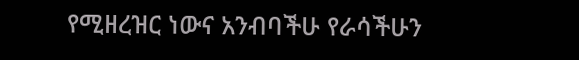የሚዘረዝር ነውና አንብባችሁ የራሳችሁን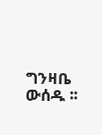ግንዛቤ ውሰዱ ፡፡